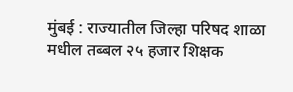मुंबई : राज्यातील जिल्हा परिषद शाळा मधील तब्बल २५ हजार शिक्षक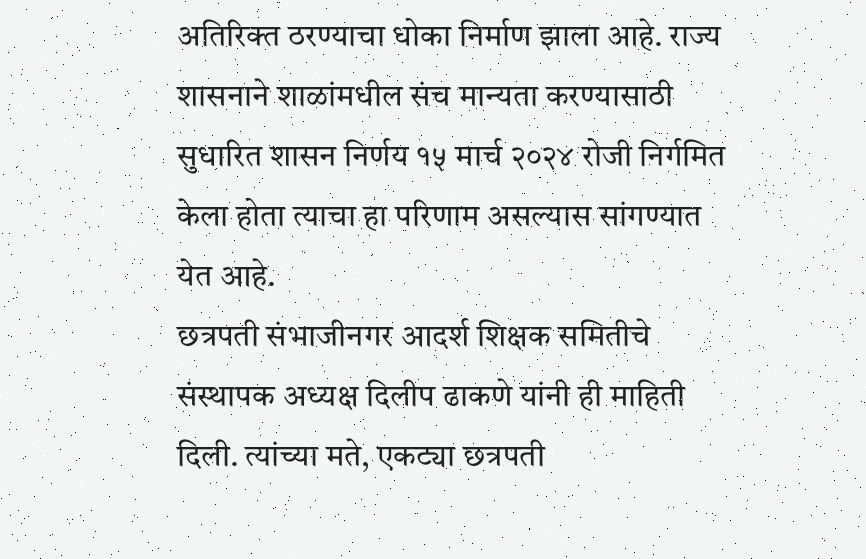अतिरिक्त ठरण्याचा धोका निर्माण झाला आहे. राज्य शासनाने शाळांमधील संच मान्यता करण्यासाठी सुधारित शासन निर्णय १५ मार्च २०२४ रोजी निर्गमित केला होता त्याचा हा परिणाम असल्यास सांगण्यात येत आहे.
छत्रपती संभाजीनगर आदर्श शिक्षक समितीचे संस्थापक अध्यक्ष दिलीप ढाकणे यांनी ही माहिती दिली. त्यांच्या मते, एकट्या छत्रपती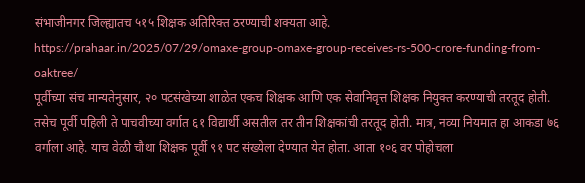संभाजीनगर जिल्ह्यातच ५१५ शिक्षक अतिरिक्त ठरण्याची शक्यता आहे.
https://prahaar.in/2025/07/29/omaxe-group-omaxe-group-receives-rs-500-crore-funding-from-oaktree/
पूर्वीच्या संच मान्यतेनुसार, २० पटसंखेच्या शाळेत एकच शिक्षक आणि एक सेवानिवृत्त शिक्षक नियुक्त करण्याची तरतूद होती. तसेच पूर्वी पहिली ते पाचवीच्या वर्गात ६१ विद्यार्थी असतील तर तीन शिक्षकांची तरतूद होती. मात्र, नव्या नियमात हा आकडा ७६ वर्गाला आहे. याच वेळी चौथा शिक्षक पूर्वी ९१ पट संख्येला देण्यात येत होता. आता १०६ वर पोहोचला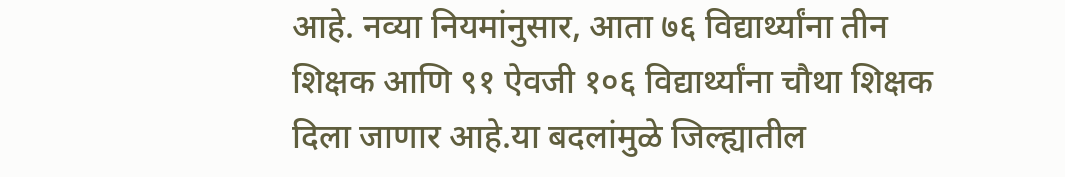आहे. नव्या नियमांनुसार, आता ७६ विद्यार्थ्यांना तीन शिक्षक आणि ९१ ऐवजी १०६ विद्यार्थ्यांना चौथा शिक्षक दिला जाणार आहे.या बदलांमुळे जिल्ह्यातील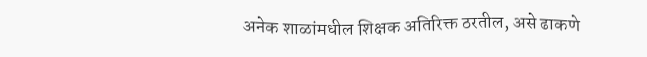अनेक शाळांमधील शिक्षक अतिरिक्त ठरतील, असे ढाकणे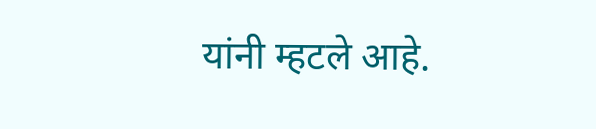यांनी म्हटले आहे.